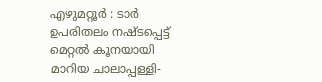എഴുമറ്റൂർ : ടാർ ഉപരിതലം നഷ്ടപ്പെട്ട് മെറ്റൽ കൂനയായി മാറിയ ചാലാപ്പള്ളി-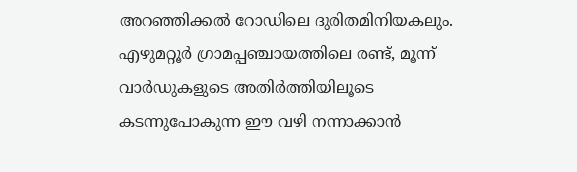അറഞ്ഞിക്കൽ റോഡിലെ ദുരിതമിനിയകലും. എഴുമറ്റൂർ ഗ്രാമപ്പഞ്ചായത്തിലെ രണ്ട്, മൂന്ന് വാർഡുകളുടെ അതിർത്തിയിലൂടെ കടന്നുപോകുന്ന ഈ വഴി നന്നാക്കാൻ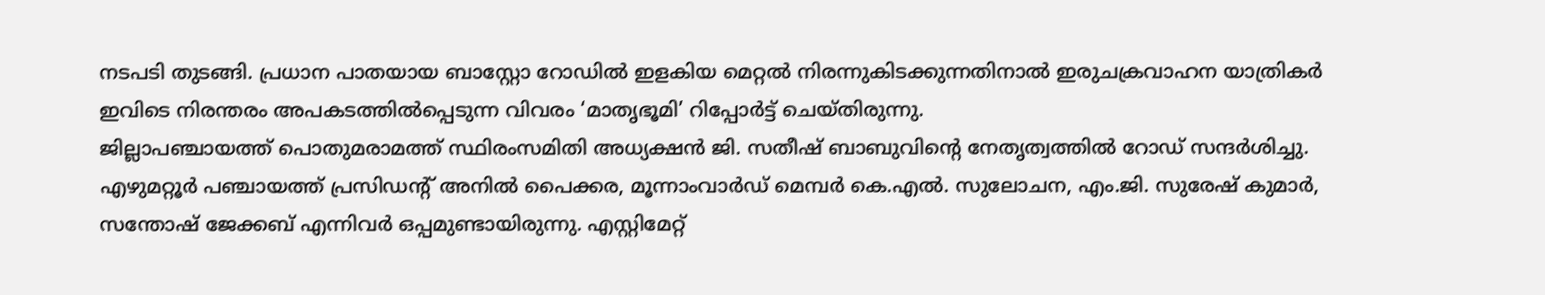നടപടി തുടങ്ങി. പ്രധാന പാതയായ ബാസ്റ്റോ റോഡിൽ ഇളകിയ മെറ്റൽ നിരന്നുകിടക്കുന്നതിനാൽ ഇരുചക്രവാഹന യാത്രികർ ഇവിടെ നിരന്തരം അപകടത്തിൽപ്പെടുന്ന വിവരം ‘മാതൃഭൂമി’ റിപ്പോർട്ട് ചെയ്തിരുന്നു.
ജില്ലാപഞ്ചായത്ത് പൊതുമരാമത്ത് സ്ഥിരംസമിതി അധ്യക്ഷൻ ജി. സതീഷ് ബാബുവിന്റെ നേതൃത്വത്തിൽ റോഡ് സന്ദർശിച്ചു. എഴുമറ്റൂർ പഞ്ചായത്ത് പ്രസിഡന്റ് അനിൽ പൈക്കര, മൂന്നാംവാർഡ് മെമ്പർ കെ.എൽ. സുലോചന, എം.ജി. സുരേഷ് കുമാർ, സന്തോഷ് ജേക്കബ് എന്നിവർ ഒപ്പമുണ്ടായിരുന്നു. എസ്റ്റിമേറ്റ്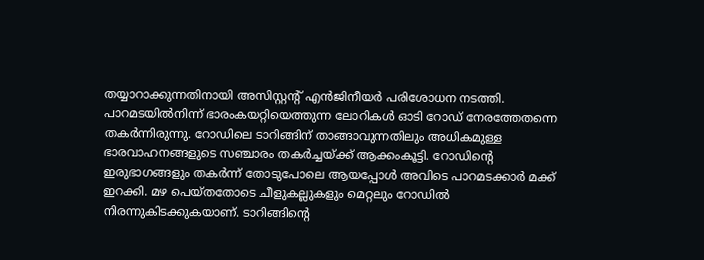തയ്യാറാക്കുന്നതിനായി അസിസ്റ്റന്റ് എൻജിനീയർ പരിശോധന നടത്തി.
പാറമടയിൽനിന്ന് ഭാരംകയറ്റിയെത്തുന്ന ലോറികൾ ഓടി റോഡ് നേരത്തേതന്നെ തകർന്നിരുന്നു. റോഡിലെ ടാറിങ്ങിന് താങ്ങാവുന്നതിലും അധികമുള്ള ഭാരവാഹനങ്ങളുടെ സഞ്ചാരം തകർച്ചയ്ക്ക് ആക്കംകൂട്ടി. റോഡിന്റെ ഇരുഭാഗങ്ങളും തകർന്ന് തോടുപോലെ ആയപ്പോൾ അവിടെ പാറമടക്കാർ മക്ക് ഇറക്കി. മഴ പെയ്തതോടെ ചീളുകല്ലുകളും മെറ്റലും റോഡിൽ നിരന്നുകിടക്കുകയാണ്. ടാറിങ്ങിന്റെ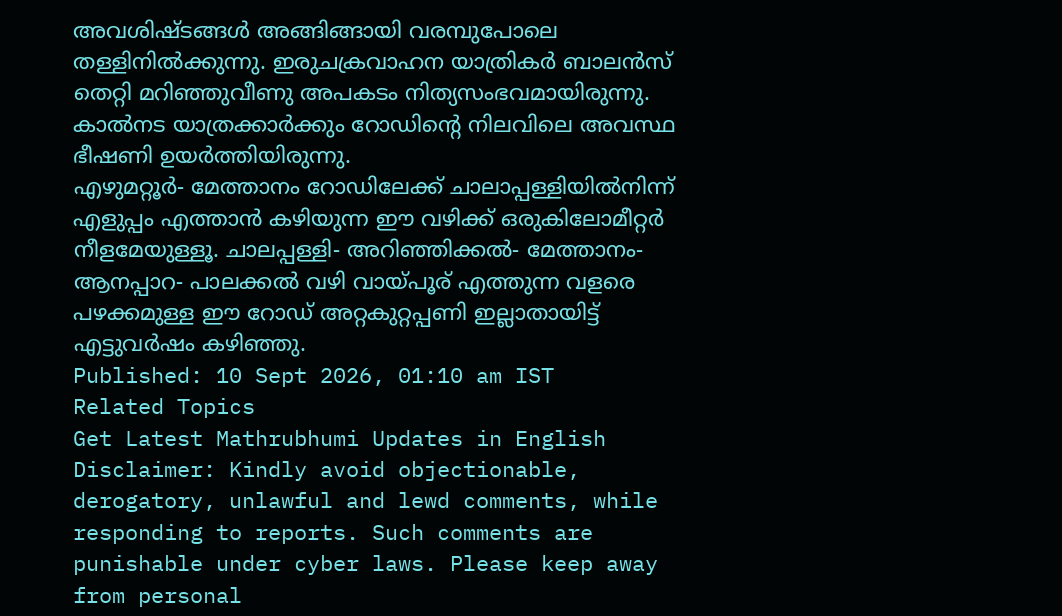അവശിഷ്ടങ്ങൾ അങ്ങിങ്ങായി വരമ്പുപോലെ തള്ളിനിൽക്കുന്നു. ഇരുചക്രവാഹന യാത്രികർ ബാലൻസ് തെറ്റി മറിഞ്ഞുവീണു അപകടം നിത്യസംഭവമായിരുന്നു. കാൽനട യാത്രക്കാർക്കും റോഡിന്റെ നിലവിലെ അവസ്ഥ ഭീഷണി ഉയർത്തിയിരുന്നു.
എഴുമറ്റൂർ- മേത്താനം റോഡിലേക്ക് ചാലാപ്പള്ളിയിൽനിന്ന് എളുപ്പം എത്താൻ കഴിയുന്ന ഈ വഴിക്ക് ഒരുകിലോമീറ്റർ നീളമേയുള്ളൂ. ചാലപ്പള്ളി- അറിഞ്ഞിക്കൽ- മേത്താനം- ആനപ്പാറ- പാലക്കൽ വഴി വായ്പൂര് എത്തുന്ന വളരെ പഴക്കമുള്ള ഈ റോഡ് അറ്റകുറ്റപ്പണി ഇല്ലാതായിട്ട് എട്ടുവർഷം കഴിഞ്ഞു.
Published: 10 Sept 2026, 01:10 am IST
Related Topics
Get Latest Mathrubhumi Updates in English
Disclaimer: Kindly avoid objectionable, derogatory, unlawful and lewd comments, while responding to reports. Such comments are punishable under cyber laws. Please keep away from personal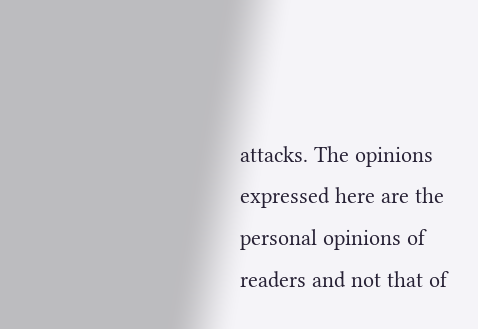attacks. The opinions expressed here are the personal opinions of readers and not that of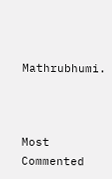Mathrubhumi.



Most Commented